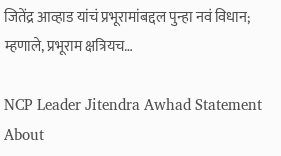जितेंद्र आव्हाड यांचं प्रभूरामांबद्दल पुन्हा नवं विधान; म्हणाले, प्रभूराम क्षत्रियच…

NCP Leader Jitendra Awhad Statement About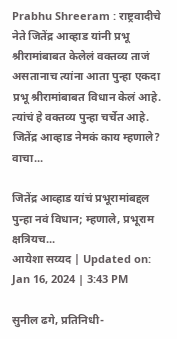Prabhu Shreeram : राष्ट्रवादीचे नेते जितेंद्र आव्हाड यांनी प्रभू श्रीरामांबाबत केलेलं वक्तव्य ताजं असतानाच त्यांना आता पुन्हा एकदा प्रभू श्रीरामांबाबत विधान केलं आहे. त्यांचं हे वक्तव्य पुन्हा चर्चेत आहे. जितेंद्र आव्हाड नेमकं काय म्हणाले? वाचा...

जितेंद्र आव्हाड यांचं प्रभूरामांबद्दल पुन्हा नवं विधान; म्हणाले, प्रभूराम क्षत्रियच...
आयेशा सय्यद | Updated on: Jan 16, 2024 | 3:43 PM

सुनील ढगे, प्रतिनिधी-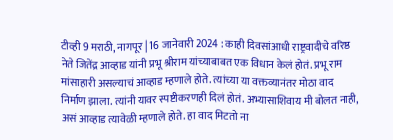टीव्ही 9 मराठी, नागपूर | 16 जानेवारी 2024 : काही दिवसांआधी राष्ट्रवादीचे वरिष्ठ नेते जितेंद्र आव्हाड यांनी प्रभू श्रीराम यांच्याबाबत एक विधान केलं होतं. प्रभू राम मांसाहारी असल्याचं आव्हाड म्हणाले होते. त्यांच्या या वक्तव्यानंतर मोठा वाद निर्माण झाला. त्यांनी यावर स्पष्टीकरणही दिलं होतं. अभ्यासाशिवाय मी बोलत नाही, असं आव्हाड त्यावेळी म्हणाले होते. हा वाद मिटतो ना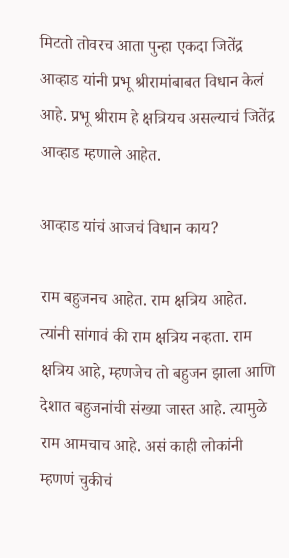मिटतो तोवरच आता पुन्हा एकदा जितेंद्र आव्हाड यांनी प्रभू श्रीरामांबाबत विधान केलं आहे. प्रभू श्रीराम हे क्षत्रियच असल्याचं जितेंद्र आव्हाड म्हणाले आहेत.

आव्हाड यांचं आजचं विधान काय?

राम बहुजनच आहेत. राम क्षत्रिय आहेत. त्यांनी सांगावं की राम क्षत्रिय नव्हता. राम क्षत्रिय आहे, म्हणजेच तो बहुजन झाला आणि देशात बहुजनांची संख्या जास्त आहे. त्यामुळे राम आमचाच आहे. असं काही लोकांनी म्हणणं चुकीचं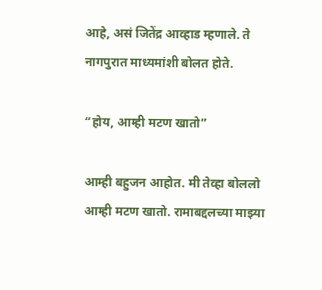आहे, असं जितेंद्र आव्हाड म्हणाले. ते नागपुरात माध्यमांशी बोलत होते.

“होय, आम्ही मटण खातो”

आम्ही बहुजन आहोत. मी तेव्हा बोललो आम्ही मटण खातो. रामाबद्दलच्या माझ्या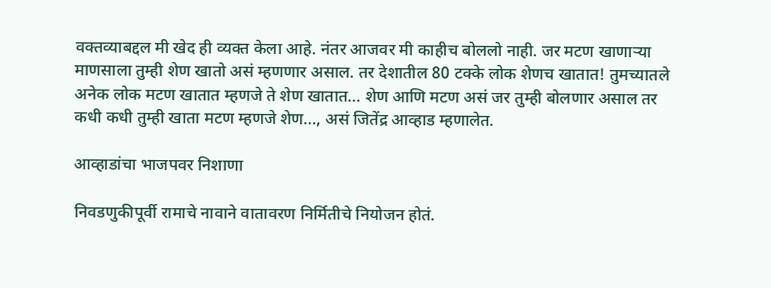वक्तव्याबद्दल मी खेद ही व्यक्त केला आहे. नंतर आजवर मी काहीच बोललो नाही. जर मटण खाणाऱ्या माणसाला तुम्ही शेण खातो असं म्हणणार असाल. तर देशातील 80 टक्के लोक शेणच खातात! तुमच्यातले अनेक लोक मटण खातात म्हणजे ते शेण खातात… शेण आणि मटण असं जर तुम्ही बोलणार असाल तर कधी कधी तुम्ही खाता मटण म्हणजे शेण…, असं जितेंद्र आव्हाड म्हणालेत.

आव्हाडांचा भाजपवर निशाणा

निवडणुकीपूर्वी रामाचे नावाने वातावरण निर्मितीचे नियोजन होतं.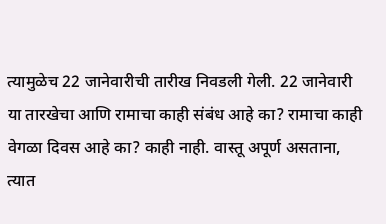त्यामुळेच 22 जानेवारीची तारीख निवडली गेली. 22 जानेवारी या तारखेचा आणि रामाचा काही संबंध आहे का? रामाचा काही वेगळा दिवस आहे का? काही नाही. वास्तू अपूर्ण असताना, त्यात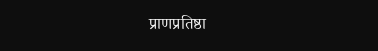प्राणप्रतिष्ठा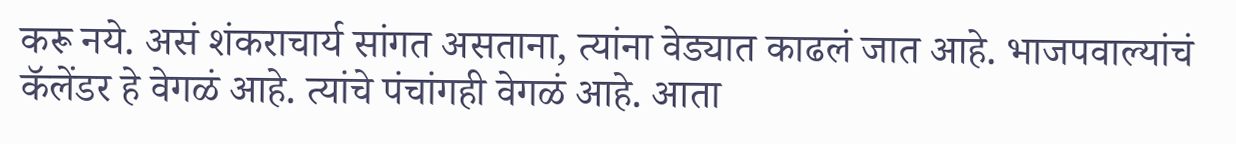करू नये. असं शंकराचार्य सांगत असताना, त्यांना वेड्यात काढलं जात आहे. भाजपवाल्यांचं कॅलेंडर हे वेगळं आहे. त्यांचे पंचांगही वेगळं आहे. आता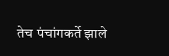तेच पंचांगकर्ते झाले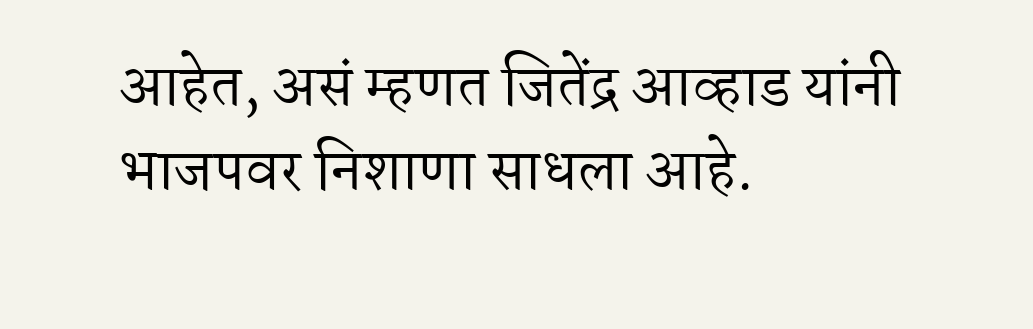आहेत, असं म्हणत जितेंद्र आव्हाड यांनी भाजपवर निशाणा साधला आहे.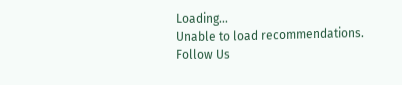Loading...
Unable to load recommendations.
Follow Us